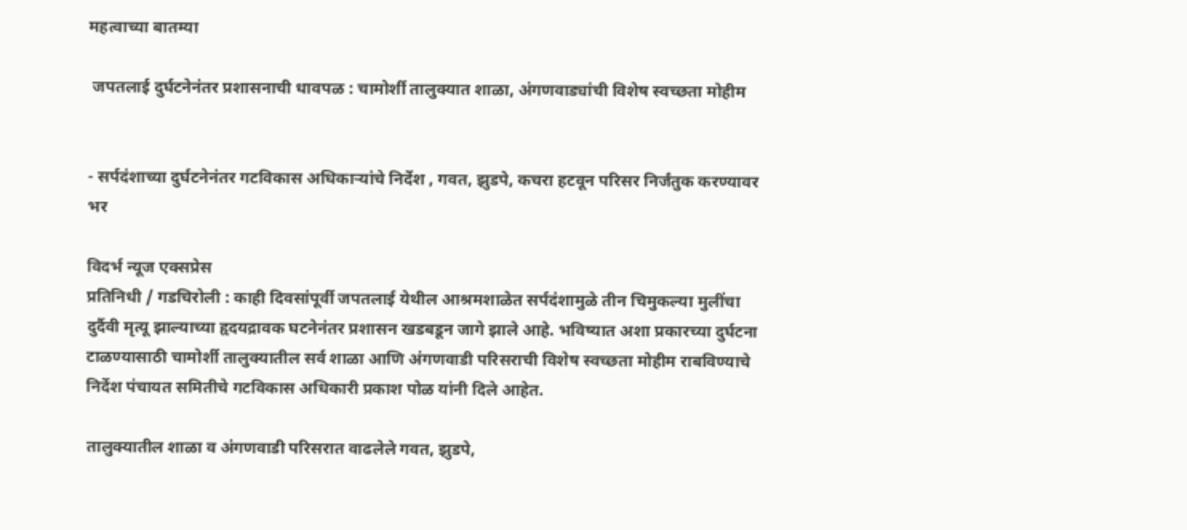महत्वाच्या बातम्या

 जपतलाई दुर्घटनेनंतर प्रशासनाची धावपळ : चामोर्शी तालुक्यात शाळा, अंगणवाड्यांची विशेष स्वच्छता मोहीम


- सर्पदंशाच्या दुर्घटनेनंतर गटविकास अधिकाऱ्यांचे निर्देश , गवत, झुडपे, कचरा हटवून परिसर निर्जंतुक करण्यावर भर

विदर्भ न्यूज एक्सप्रेस
प्रतिनिधी / गडचिरोली : काही दिवसांपूर्वी जपतलाई येथील आश्रमशाळेत सर्पदंशामुळे तीन चिमुकल्या मुलींचा दुर्दैवी मृत्यू झाल्याच्या हृदयद्रावक घटनेनंतर प्रशासन खडबडून जागे झाले आहे. भविष्यात अशा प्रकारच्या दुर्घटना टाळण्यासाठी चामोर्शी तालुक्यातील सर्व शाळा आणि अंगणवाडी परिसराची विशेष स्वच्छता मोहीम राबविण्याचे निर्देश पंचायत समितीचे गटविकास अधिकारी प्रकाश पोळ यांनी दिले आहेत.

तालुक्यातील शाळा व अंगणवाडी परिसरात वाढलेले गवत, झुडपे,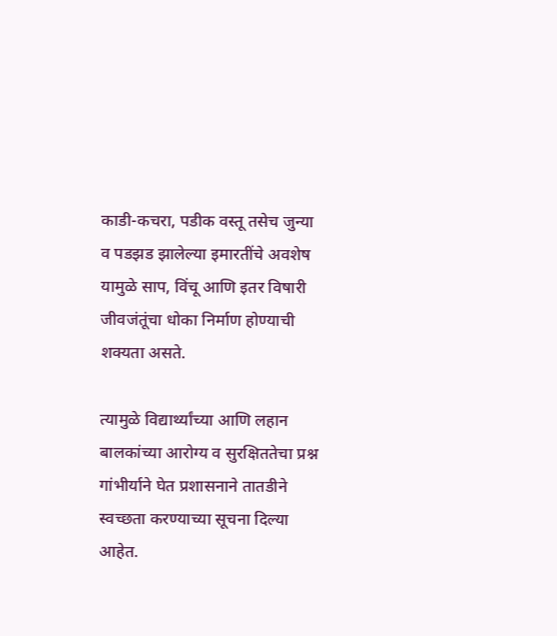काडी-कचरा, पडीक वस्तू तसेच जुन्या व पडझड झालेल्या इमारतींचे अवशेष यामुळे साप, विंचू आणि इतर विषारी जीवजंतूंचा धोका निर्माण होण्याची शक्यता असते.

त्यामुळे विद्यार्थ्यांच्या आणि लहान बालकांच्या आरोग्य व सुरक्षिततेचा प्रश्न गांभीर्याने घेत प्रशासनाने तातडीने स्वच्छता करण्याच्या सूचना दिल्या आहेत.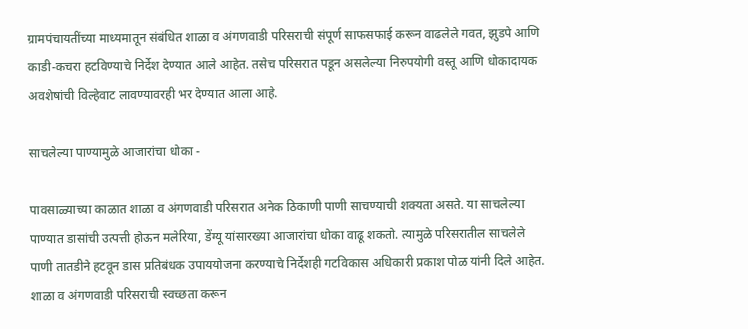ग्रामपंचायतींच्या माध्यमातून संबंधित शाळा व अंगणवाडी परिसराची संपूर्ण साफसफाई करून वाढलेले गवत, झुडपे आणि काडी-कचरा हटविण्याचे निर्देश देण्यात आले आहेत. तसेच परिसरात पडून असलेल्या निरुपयोगी वस्तू आणि धोकादायक अवशेषांची विल्हेवाट लावण्यावरही भर देण्यात आला आहे.

साचलेल्या पाण्यामुळे आजारांचा धोका -

पावसाळ्याच्या काळात शाळा व अंगणवाडी परिसरात अनेक ठिकाणी पाणी साचण्याची शक्यता असते. या साचलेल्या पाण्यात डासांची उत्पत्ती होऊन मलेरिया, डेंग्यू यांसारख्या आजारांचा धोका वाढू शकतो. त्यामुळे परिसरातील साचलेले पाणी तातडीने हटवून डास प्रतिबंधक उपाययोजना करण्याचे निर्देशही गटविकास अधिकारी प्रकाश पोळ यांनी दिले आहेत. शाळा व अंगणवाडी परिसराची स्वच्छता करून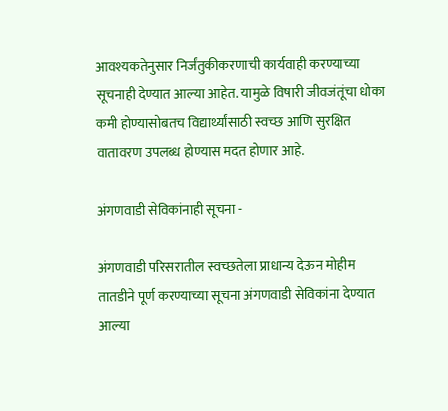आवश्यकतेनुसार निर्जंतुकीकरणाची कार्यवाही करण्याच्या सूचनाही देण्यात आल्या आहेत. यामुळे विषारी जीवजंतूंचा धोका कमी होण्यासोबतच विद्यार्थ्यांसाठी स्वच्छ आणि सुरक्षित वातावरण उपलब्ध होण्यास मदत होणार आहे.

अंगणवाडी सेविकांनाही सूचना -

अंगणवाडी परिसरातील स्वच्छतेला प्राधान्य देऊन मोहीम तातडीने पूर्ण करण्याच्या सूचना अंगणवाडी सेविकांना देण्यात आल्या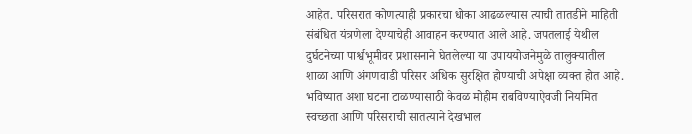आहेत. परिसरात कोणत्याही प्रकारचा धोका आढळल्यास त्याची तातडीने माहिती संबंधित यंत्रणेला देण्याचेही आवाहन करण्यात आले आहे. जपतलाई येथील दुर्घटनेच्या पार्श्वभूमीवर प्रशासनाने घेतलेल्या या उपाययोजनेमुळे तालुक्यातील शाळा आणि अंगणवाडी परिसर अधिक सुरक्षित होण्याची अपेक्षा व्यक्त होत आहे. भविष्यात अशा घटना टाळण्यासाठी केवळ मोहीम राबविण्याऐवजी नियमित स्वच्छता आणि परिसराची सातत्याने देखभाल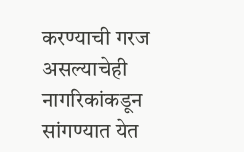करण्याची गरज असल्याचेही नागरिकांकडून सांगण्यात येत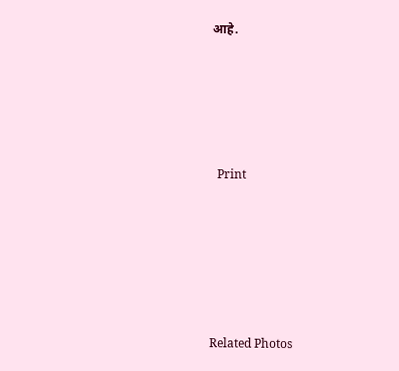आहे.





  Print






Related Photos